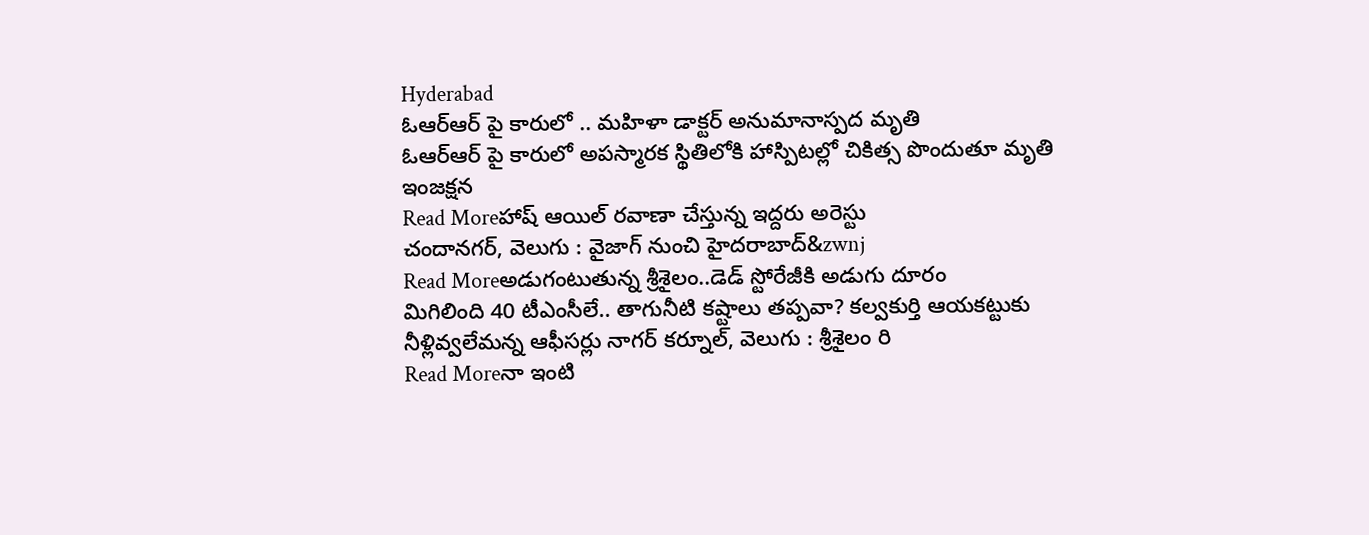Hyderabad
ఓఆర్ఆర్ పై కారులో .. మహిళా డాక్టర్ అనుమానాస్పద మృతి
ఓఆర్ఆర్ పై కారులో అపస్మారక స్థితిలోకి హాస్పిటల్లో చికిత్స పొందుతూ మృతి ఇంజక్షన
Read Moreహాష్ ఆయిల్ రవాణా చేస్తున్న ఇద్దరు అరెస్టు
చందానగర్, వెలుగు : వైజాగ్ నుంచి హైదరాబాద్&zwnj
Read Moreఅడుగంటుతున్న శ్రీశైలం..డెడ్ స్టోరేజీకి అడుగు దూరం
మిగిలింది 40 టీఎంసీలే.. తాగునీటి కష్టాలు తప్పవా? కల్వకుర్తి ఆయకట్టుకు నీళ్లివ్వలేమన్న ఆఫీసర్లు నాగర్ కర్నూల్, వెలుగు : శ్రీశైలం రి
Read Moreనా ఇంటి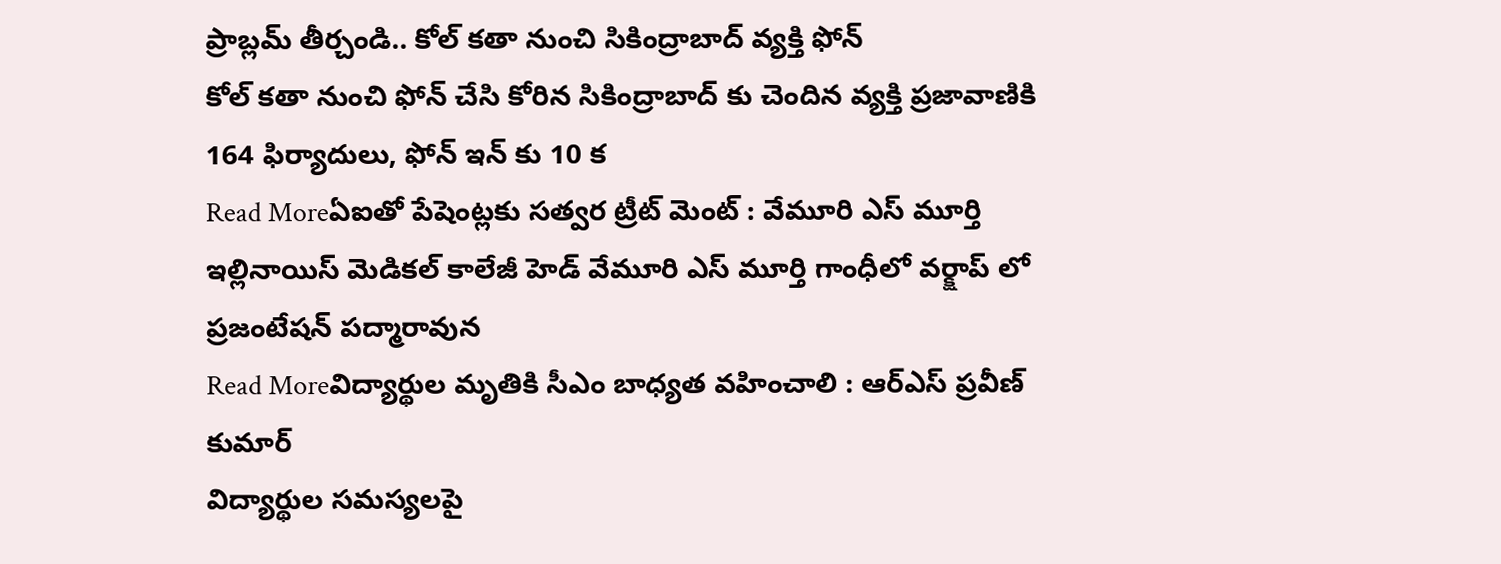ప్రాబ్లమ్ తీర్చండి.. కోల్ కతా నుంచి సికింద్రాబాద్ వ్యక్తి ఫోన్
కోల్ కతా నుంచి ఫోన్ చేసి కోరిన సికింద్రాబాద్ కు చెందిన వ్యక్తి ప్రజావాణికి 164 ఫిర్యాదులు, ఫోన్ ఇన్ కు 10 క
Read Moreఏఐతో పేషెంట్లకు సత్వర ట్రీట్ మెంట్ : వేమూరి ఎస్ మూర్తి
ఇల్లినాయిస్ మెడికల్ కాలేజీ హెడ్ వేమూరి ఎస్ మూర్తి గాంధీలో వర్క్షాప్ లో ప్రజంటేషన్ పద్మారావున
Read Moreవిద్యార్థుల మృతికి సీఎం బాధ్యత వహించాలి : ఆర్ఎస్ ప్రవీణ్ కుమార్
విద్యార్థుల సమస్యలపై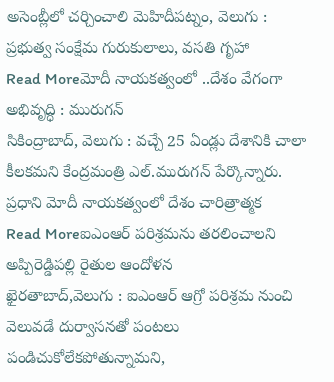అసెంబ్లీలో చర్చించాలి మెహిదీపట్నం, వెలుగు : ప్రభుత్వ సంక్షేమ గురుకులాలు, వసతి గృహా
Read Moreమోదీ నాయకత్వంలో ..దేశం వేగంగా అభివృద్ధి : మురుగన్
సికింద్రాబాద్, వెలుగు : వచ్చే 25 ఏండ్లు దేశానికి చాలా కీలకమని కేంద్రమంత్రి ఎల్.మురుగన్ పేర్కొన్నారు. ప్రధాని మోదీ నాయకత్వంలో దేశం చారిత్రాత్మక
Read Moreఐఎంఆర్ పరిశ్రమను తరలించాలని అప్పిరెడ్డిపల్లి రైతుల ఆందోళన
ఖైరతాబాద్,వెలుగు : ఐఎంఆర్ ఆగ్రో పరిశ్రమ నుంచి వెలువడే దుర్వాసనతో పంటలు పండిచుకోలేకపోతున్నామని,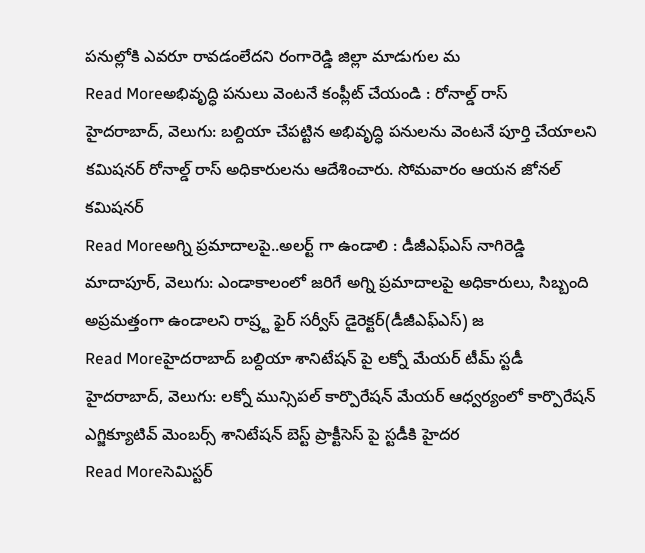పనుల్లోకి ఎవరూ రావడంలేదని రంగారెడ్డి జిల్లా మాడుగుల మ
Read Moreఅభివృద్ధి పనులు వెంటనే కంప్లీట్ చేయండి : రోనాల్డ్ రాస్
హైదరాబాద్, వెలుగు: బల్దియా చేపట్టిన అభివృద్ధి పనులను వెంటనే పూర్తి చేయాలని కమిషనర్ రోనాల్డ్ రాస్ అధికారులను ఆదేశించారు. సోమవారం ఆయన జోనల్ కమిషనర్
Read Moreఅగ్ని ప్రమాదాలపై..అలర్ట్ గా ఉండాలి : డీజీఎఫ్ఎస్ నాగిరెడ్డి
మాదాపూర్, వెలుగు: ఎండాకాలంలో జరిగే అగ్ని ప్రమాదాలపై అధికారులు, సిబ్బంది అప్రమత్తంగా ఉండాలని రాష్ర్ట ఫైర్ సర్వీస్ డైరెక్టర్(డీజీఎఫ్ఎస్) జ
Read Moreహైదరాబాద్ బల్దియా శానిటేషన్ పై లక్నో మేయర్ టీమ్ స్టడీ
హైదరాబాద్, వెలుగు: లక్నో మున్సిపల్ కార్పొరేషన్ మేయర్ ఆధ్వర్యంలో కార్పొరేషన్ ఎగ్జిక్యూటివ్ మెంబర్స్ శానిటేషన్ బెస్ట్ ప్రాక్టీసెస్ పై స్టడీకి హైదర
Read Moreసెమిస్టర్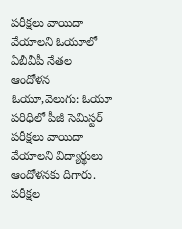పరీక్షలు వాయిదా వేయాలని ఓయూలో ఏబీవీపీ నేతల ఆందోళన
ఓయూ,వెలుగు: ఓయూ పరిధిలో పీజీ సెమిస్టర్ పరీక్షలు వాయిదా వేయాలని విద్యార్థులు ఆందోళనకు దిగారు. పరీక్షల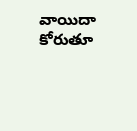వాయిదా కోరుతూ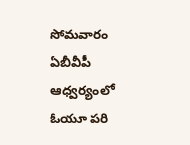సోమవారం ఏబీవీపీ ఆధ్వర్యంలో ఓయూ పరి